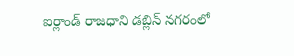ఐర్లాండ్ రాజధాని డబ్లిన్ నగరంలో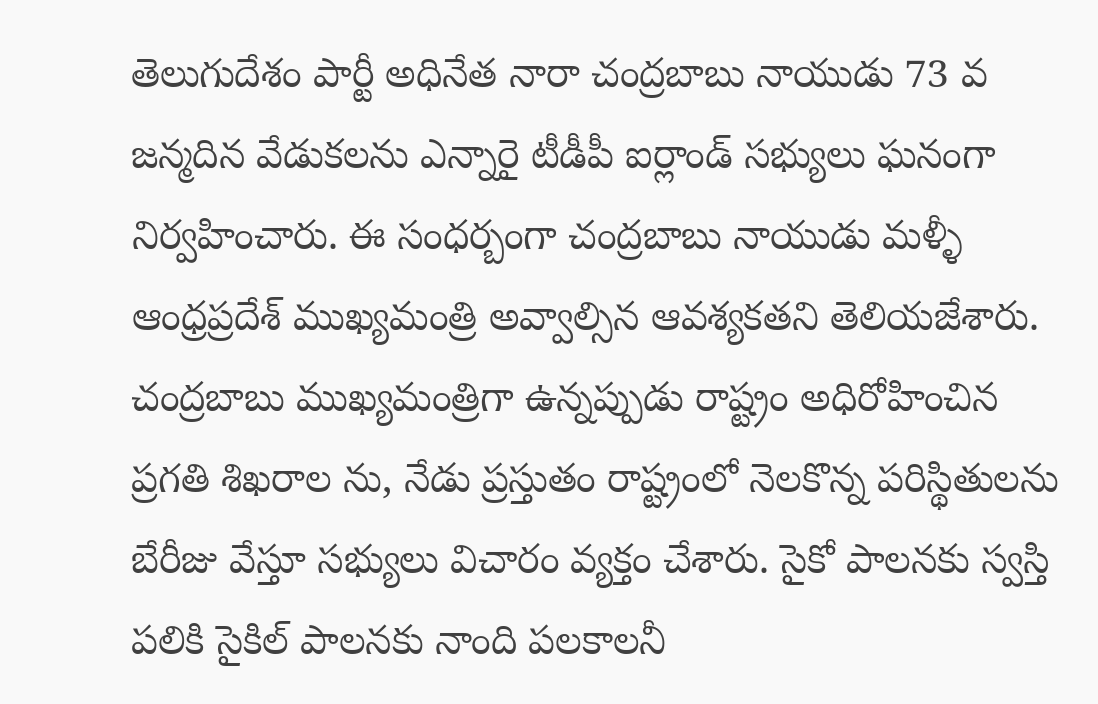తెలుగుదేశం పార్టీ అధినేత నారా చంద్రబాబు నాయుడు 73 వ జన్మదిన వేడుకలను ఎన్నారై టీడీపీ ఐర్లాండ్ సభ్యులు ఘనంగా నిర్వహించారు. ఈ సంధర్బంగా చంద్రబాబు నాయుడు మళ్ళీ ఆంధ్రప్రదేశ్ ముఖ్యమంత్రి అవ్వాల్సిన ఆవశ్యకతని తెలియజేశారు. చంద్రబాబు ముఖ్యమంత్రిగా ఉన్నప్పుడు రాష్ట్రం అధిరోహించిన ప్రగతి శిఖరాల ను, నేడు ప్రస్తుతం రాష్ట్రంలో నెలకొన్న పరిస్థితులను బేరీజు వేస్తూ సభ్యులు విచారం వ్యక్తం చేశారు. సైకో పాలనకు స్వస్తి పలికి సైకిల్ పాలనకు నాంది పలకాలనీ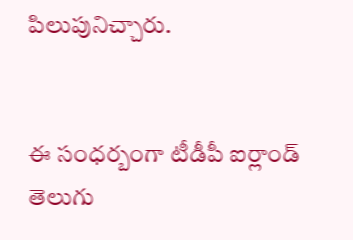పిలుపునిచ్చారు.


ఈ సంధర్బంగా టీడీపీ ఐర్లాండ్ తెలుగు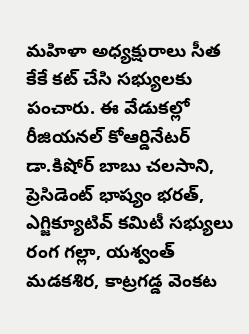మహిళా అధ్యక్షురాలు సీత కేకే కట్ చేసి సభ్యులకు పంచారు. ఈ వేడుకల్లో రీజియనల్ కోఆర్డినేటర్ డా.కిషోర్ బాబు చలసాని, ప్రెసిడెంట్ భాష్యం భరత్, ఎగ్జిక్యూటివ్ కమిటీ సభ్యులు రంగ గల్లా, యశ్వంత్ మడకశిర, కాట్రగడ్డ వెంకట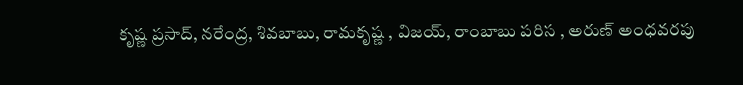కృష్ణ ప్రసాద్, నరేంద్ర, శివబాబు, రామకృష్ణ , విజయ్, రాంబాబు పరిస , అరుణ్ అంధవరపు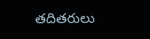తదితరులు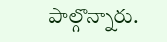పాల్గొన్నారు.